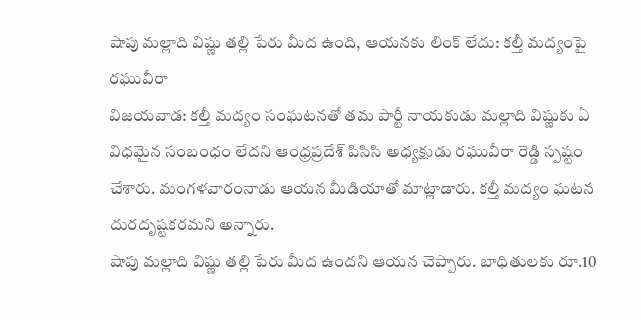షాపు మల్లాది విష్ణు తల్లి పేరు మీద ఉంది, ఆయనకు లింక్ లేదు: కల్తీ మద్యంపై రఘువీరా
విజయవాడ: కల్తీ మద్యం సంఘటనతో తమ పార్టీ నాయకుడు మల్లాది విష్ణుకు ఏ విధమైన సంబంధం లేదని ఆంధ్రప్రదేశ్ పిసిసి అధ్యక్షుడు రఘువీరా రెడ్డి స్పష్టం చేశారు. మంగళవారంనాడు ఆయన మీడియాతో మాట్లాడారు. కల్తీ మద్యం ఘటన దురదృష్టకరమని అన్నారు.
షాపు మల్లాది విష్ణు తల్లి పేరు మీద ఉందని ఆయన చెప్పారు. బాధితులకు రూ.10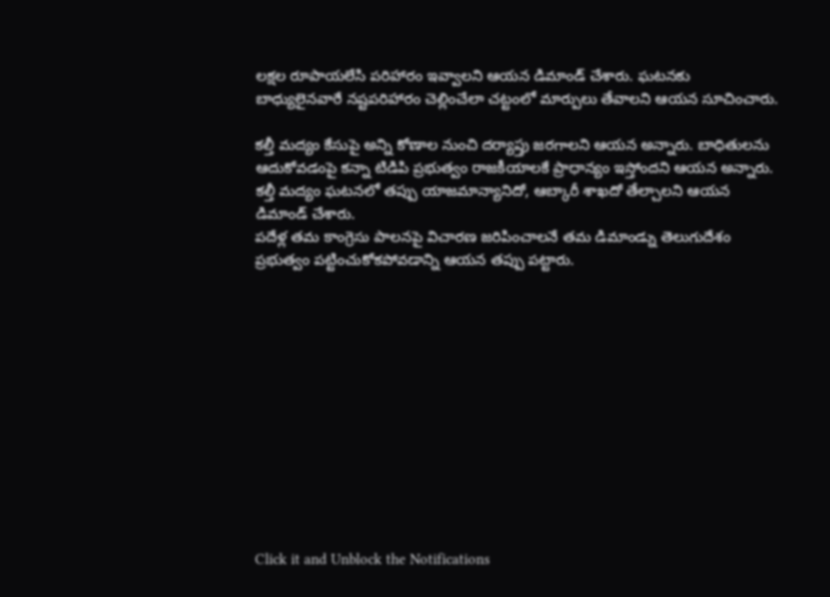లక్షల రూపాయలేసి పరిహారం ఇవ్వాలని ఆయన డిమాండ్ చేశారు. ఘటనకు బాధ్యులైనవారే నష్టపరిహారం చెల్లించేలా చట్టంలో మార్పులు తేవాలని ఆయన సూచించారు.

కల్తీ మద్యం కేసుపై అన్ని కోణాల నుంచి దర్యాప్తు జరగాలని ఆయన అన్నారు. బాధితులను ఆదుకోవడంపై కన్నా టిడిపి ప్రభుత్వం రాజకీయాలకే ప్రాధాన్యం ఇస్తోందని ఆయన అన్నారు. కల్తీ మద్యం ఘటనలో తప్పు యాజమాన్యానిదో, ఆబ్కారీ శాఖదో తేల్చాలని ఆయన డిమాండ్ చేశారు.
పదేళ్ల తమ కాంగ్రెసు పాలనపై విచారణ జరిపించాలనే తమ డిమాండ్ను తెలుగుదేశం ప్రభుత్వం పట్టించుకోకపోవడాన్ని ఆయన తప్పు పట్టారు.












Click it and Unblock the Notifications